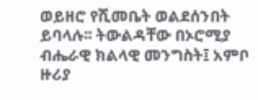ወይዘሮ የሺመቤት ወልደሰንበት ይባላሉ፡፡ ትውልዳቸው በኦሮሚያ ብሔራዊ ክልላዊ መንግስት፤ አምቦ ዙሪያ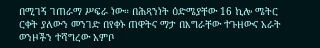በሚገኝ ገጠራማ ሥፍራ ነው። በሕጻንነት ዕድሜያቸው 16 ኪሎ ሜትር ርቀት ያለውን መንገድ በየቀኑ ጠዋትና ማታ በእግራቸው ተጉዘውና አራት ወንዞችን ተሻግረው አምቦ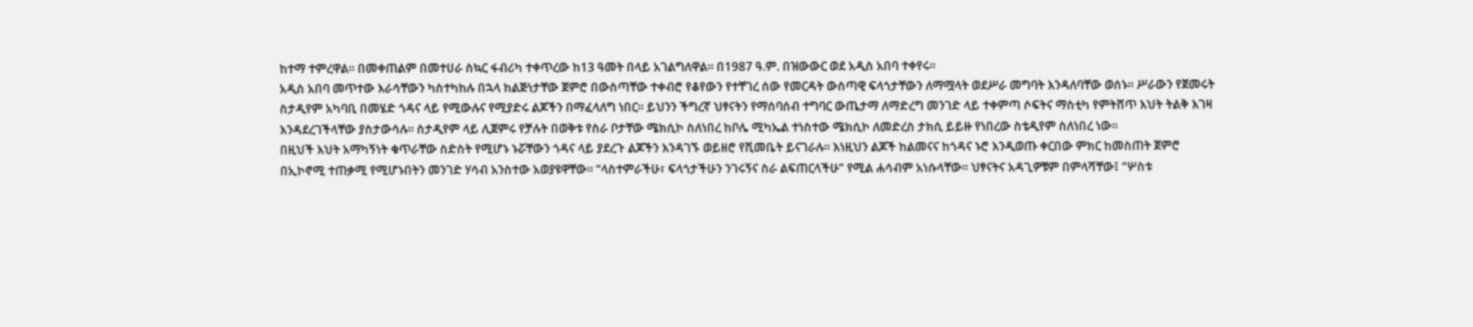ከተማ ተምረዋል። በመቀጠልም በመተሀራ ስኳር ፋብሪካ ተቀጥረው ከ13 ዓመት በላይ አገልግለዋል። በ1987 ዓ.ም. በዝውውር ወደ አዲስ አበባ ተቀየሩ፡፡
አዲስ አበባ መጥተው እራሳቸውን ካስተካከሉ በኋላ ከልጅነታቸው ጀምሮ በውስጣቸው ተቀብሮ የቆየውን የተቸገረ ሰው የመርዳት ውስጣዊ ፍላጎታቸውን ለማሟላት ወደሥራ መግባት እንዳለባቸው ወሰኑ፡፡ ሥራውን የጀመሩት ስታዲየም አካባቢ በመሄድ ጎዳና ላይ የሚውሉና የሚያድሩ ልጆችን በማፈላለግ ነበር፡፡ ይህንን ችግረኛ ህፃናትን የማሰባሰብ ተግባር ውጤታማ ለማድረግ መንገድ ላይ ተቀምጣ ሶፍትና ማስቲካ የምትሸጥ እህት ትልቅ እገዛ እንዳደረገችላቸው ያስታውሳሉ፡፡ ስታዲየም ላይ ሊጀምሩ የቻሉት በወቅቱ የስራ ቦታቸው ሜክሲኮ ስለነበረ ከቦሌ ሚካኤል ተነስተው ሜክሲኮ ለመድረስ ታክሲ ይይዙ የነበረው ስቴዲየም ስለነበረ ነው፡፡
በዚህች እህት አማካኝነት ቁጥራቸው ስድስት የሚሆኑ ኑሯቸውን ጎዳና ላይ ያደረጉ ልጆችን እንዳገኙ ወይዘሮ የሺመቤት ይናገራሉ፡፡ እነዚህን ልጆች ከልመናና ከጎዳና ኑሮ እንዲወጡ ቀርበው ምክር ከመስጠት ጀምሮ በኢኮኖሚ ተጠቃሚ የሚሆኑበትን መንገድ ሃሳብ አንስተው አወያዩዋቸው። “ላስተምራችሁ፣ ፍላጎታችሁን ንገሩኝና ስራ ልፍጠርላችሁ” የሚል ሐሳብም አነሱላቸው፡፡ ህፃናትና አዳጊዎቹም በምላሻቸው፤ “ሦስቱ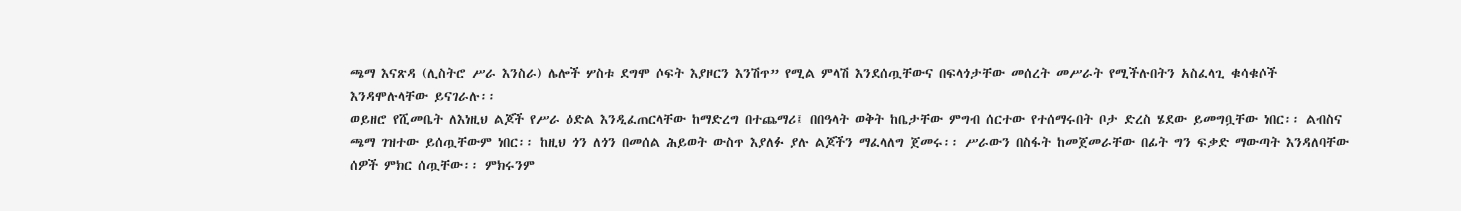ጫማ እናጽዳ (ሊስትሮ ሥራ እንስራ) ሌሎች ሦስቱ ደግሞ ሶፍት እያዞርን እንሽጥ” የሚል ምላሽ እንደሰጧቸውና በፍላጎታቸው መሰረት መሥራት የሚችሉበትን አስፈላጊ ቁሳቁሶች እንዳሞሉላቸው ይናገራሉ፡፡
ወይዘሮ የሺመቤት ለእነዚህ ልጆች የሥራ ዕድል እንዲፈጠርላቸው ከማድረግ በተጨማሪ፤ በበዓላት ወቅት ከቤታቸው ምግብ ሰርተው የተሰማሩበት ቦታ ድረስ ሄደው ይመግቧቸው ነበር፡፡ ልብስና ጫማ ገዝተው ይሰጧቸውም ነበር፡፡ ከዚህ ጎን ለጎን በመሰል ሕይወት ውስጥ እያለፉ ያሉ ልጆችን ማፈላለግ ጀመሩ፡፡ ሥራውን በስፋት ከመጀመራቸው በፊት ግን ፍቃድ ማውጣት እንዳለባቸው ሰዎች ምክር ሰጧቸው፡፡ ምክሩንም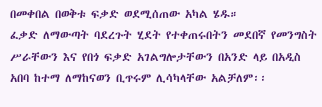በመቀበል በወቅቱ ፍቃድ ወደሚሰጠው አካል ሄዱ።
ፈቃድ ለማውጣት ባደረጉት ሂደት የተቀጠሩበትን መደበኛ የመንግስት ሥራቸውን እና የበጎ ፍቃድ አገልግሎታቸውን በአንድ ላይ በአዲስ አበባ ከተማ ለማከናወን ቢጥሩም ሊሳካላቸው አልቻለም፡፡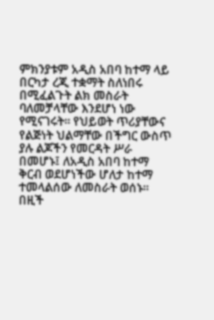ምክንያቱም አዲስ አበባ ከተማ ላይ በርካታ ረጂ ተቋማት ስለነበሩ በሚፈልጉት ልክ መስራት ባለመቻላቸው እንደሆነ ነው የሚናገሩት፡፡ የህይወት ጥሪያቸውና የልጅነት ህልማቸው በችግር ውስጥ ያሉ ልጆችን የመርዳት ሥራ በመሆኑ፤ ለአዲስ አበባ ከተማ ቅርብ ወደሆነችው ሆለታ ከተማ ተመላልሰው ለመስራት ወሰኑ። በዚች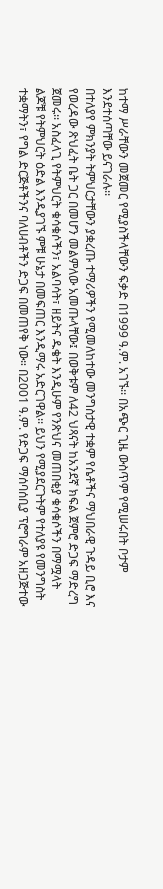ከተማ ሥራቸውን መጀመር የሚያስችላቸውን ፍቃድ በ1999 ዓ.ም. አገኙ፡፡ በአጭር ጊዜ ውስጥም የሚሠሩበት ቦታም እንደተሰጣቸው ይናገራሉ፡፡
በተለያየ ምክንያት ትምህርታቸውን ያቋረጡ ተማሪዎችን የሚመለከተው መንግስታዊ ተቋም የሴቶችና ማህበራዊ ጉዳይ ቢሮ እና የወረዳው ጽህፈት ቤት ጋር በመሆን መልምለው አመጡላቸው፤ በወቅቱም ለ42 ህጻናት ከአንደኛ ክፍል ጀምሮ ድጋፍ ማድረግ ጀመሩ፡፡ አስፈላጊ የትምህርት ቁሳቁሶችን፣ አልባሳት፣ ዘይትና ዱቄት እንዲሁም የንጽህና መጠበቂያ ቁሳቁሶችን በማሟላት ልጆቹ የትምህርት ዕድል እንዲያገኙ ምቹ ሁኔታ በመፍጠር እንዲማሩ አድርገዋል፡፡ ይህን የሚያደርጉትም የተለያዩ የመንግስት ተቋማትን፣ የግል ድርጅቶችንና ባለሀብቶችን ድጋፍ በመጠየቅ ነው። በ2001 ዓ.ም. የድጋፍ ማሰባሰቢያ ፕሮግራም አዘጋጅተው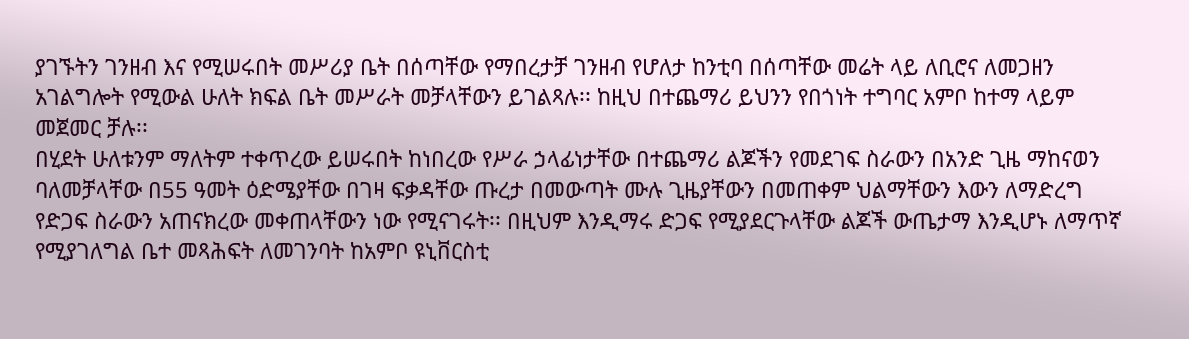ያገኙትን ገንዘብ እና የሚሠሩበት መሥሪያ ቤት በሰጣቸው የማበረታቻ ገንዘብ የሆለታ ከንቲባ በሰጣቸው መሬት ላይ ለቢሮና ለመጋዘን አገልግሎት የሚውል ሁለት ክፍል ቤት መሥራት መቻላቸውን ይገልጻሉ፡፡ ከዚህ በተጨማሪ ይህንን የበጎነት ተግባር አምቦ ከተማ ላይም መጀመር ቻሉ፡፡
በሂደት ሁለቱንም ማለትም ተቀጥረው ይሠሩበት ከነበረው የሥራ ኃላፊነታቸው በተጨማሪ ልጆችን የመደገፍ ስራውን በአንድ ጊዜ ማከናወን ባለመቻላቸው በ55 ዓመት ዕድሜያቸው በገዛ ፍቃዳቸው ጡረታ በመውጣት ሙሉ ጊዜያቸውን በመጠቀም ህልማቸውን እውን ለማድረግ የድጋፍ ስራውን አጠናክረው መቀጠላቸውን ነው የሚናገሩት፡፡ በዚህም እንዲማሩ ድጋፍ የሚያደርጉላቸው ልጆች ውጤታማ እንዲሆኑ ለማጥኛ የሚያገለግል ቤተ መጻሕፍት ለመገንባት ከአምቦ ዩኒቨርስቲ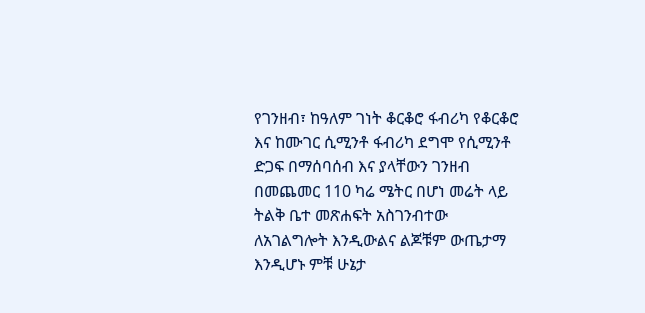የገንዘብ፣ ከዓለም ገነት ቆርቆሮ ፋብሪካ የቆርቆሮ እና ከሙገር ሲሚንቶ ፋብሪካ ደግሞ የሲሚንቶ ድጋፍ በማሰባሰብ እና ያላቸውን ገንዘብ በመጨመር 110 ካሬ ሜትር በሆነ መሬት ላይ ትልቅ ቤተ መጽሐፍት አስገንብተው ለአገልግሎት እንዲውልና ልጆቹም ውጤታማ እንዲሆኑ ምቹ ሁኔታ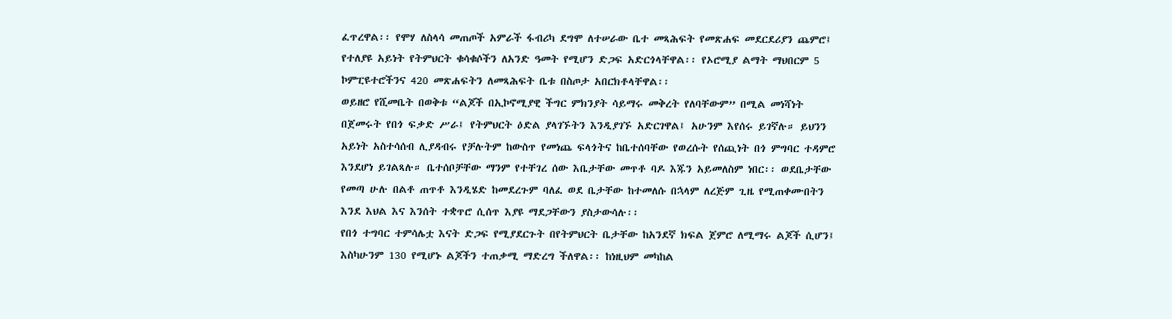ፈጥረዋል፡፡ የሞሃ ለስላሳ መጠጦች አምራች ፋብሪካ ደግሞ ለተሠራው ቤተ መጻሕፍት የመጽሐፍ መደርደሪያን ጨምሮ፤ የተለያዩ አይነት የትምህርት ቁሳቁሶችን ለአንድ ዓመት የሚሆን ድጋፍ አድርጎላቸዋል፡፡ የኦሮሚያ ልማት ማህበርም 5 ኮምፒዩተሮችንና 420 መጽሐፍትን ለመጻሕፍት ቤቱ በስጦታ አበርክቶላቸዋል፡፡
ወይዘሮ የሺመቤት በወቅቱ “ልጆች በኢኮኖሚያዊ ችግር ምክንያት ሳይማሩ መቅረት የለባቸውም” በሚል መነሻነት በጀመሩት የበጎ ፍቃድ ሥራ፤ የትምህርት ዕድል ያላገኙትን እንዲያገኙ አድርገዋል፤ አሁንም እየሰሩ ይገኛሉ። ይህንን አይነት አስተሳሰብ ሊያዳብሩ የቻሉትም ከውስጥ የመነጨ ፍላጎትና ከቤተሰባቸው የወረሱት የሰጪነት በጎ ምግባር ተዳምሮ እንደሆነ ይገልጻሉ። ቤተሰቦቻቸው ማንም የተቸገረ ሰው እቤታቸው መጥቶ ባዶ እጁን አይመለስም ነበር፡፡ ወደቤታቸው የመጣ ሁሉ በልቶ ጠጥቶ እንዲሄድ ከመደረጉም ባለፈ ወደ ቤታቸው ከተመለሱ በኋላም ለረጅም ጊዜ የሚጠቀሙበትን እንደ እህል እና እንሰት ተቋጥሮ ሲሰጥ እያዩ ማደጋቸውን ያስታውሳሉ፡፡
የበጎ ተግባር ተምሳሌቷ እናት ድጋፍ የሚያደርጉት በየትምህርት ቤታቸው ከአንደኛ ክፍል ጀምሮ ለሚማሩ ልጆች ሲሆን፤ እስካሁንም 130 የሚሆኑ ልጆችን ተጠቃሚ ማድረግ ችለዋል፡፡ ከነዚህም መካከል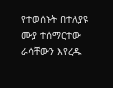የተወሰኑት በተለያዩ ሙያ ተሰማርተው ራሳቸውን እየረዱ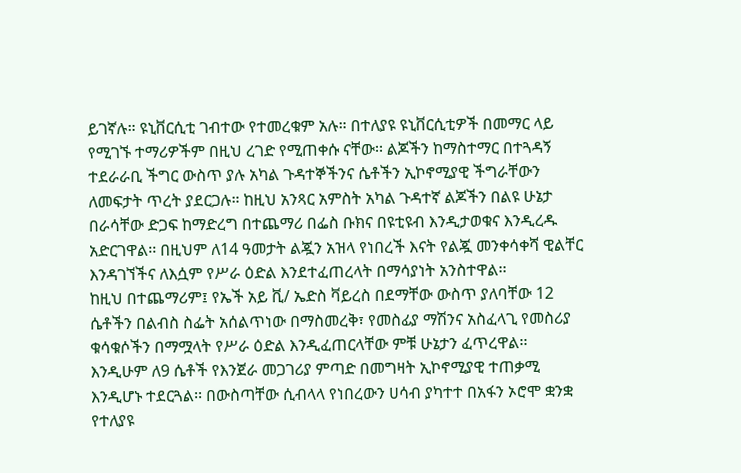ይገኛሉ። ዩኒቨርሲቲ ገብተው የተመረቁም አሉ። በተለያዩ ዩኒቨርሲቲዎች በመማር ላይ የሚገኙ ተማሪዎችም በዚህ ረገድ የሚጠቀሱ ናቸው፡፡ ልጆችን ከማስተማር በተጓዳኝ ተደራራቢ ችግር ውስጥ ያሉ አካል ጉዳተኞችንና ሴቶችን ኢኮኖሚያዊ ችግራቸውን ለመፍታት ጥረት ያደርጋሉ። ከዚህ አንጻር አምስት አካል ጉዳተኛ ልጆችን በልዩ ሁኔታ በራሳቸው ድጋፍ ከማድረግ በተጨማሪ በፌስ ቡክና በዩቲዩብ እንዲታወቁና እንዲረዱ አድርገዋል፡፡ በዚህም ለ14 ዓመታት ልጇን አዝላ የነበረች እናት የልጇ መንቀሳቀሻ ዊልቸር እንዳገኘችና ለእሷም የሥራ ዕድል እንደተፈጠረላት በማሳያነት አንስተዋል፡፡
ከዚህ በተጨማሪም፤ የኤች አይ ቪ/ ኤድስ ቫይረስ በደማቸው ውስጥ ያለባቸው 12 ሴቶችን በልብስ ስፌት አሰልጥነው በማስመረቅ፣ የመስፊያ ማሽንና አስፈላጊ የመስሪያ ቁሳቁሶችን በማሟላት የሥራ ዕድል እንዲፈጠርላቸው ምቹ ሁኔታን ፈጥረዋል፡፡ እንዲሁም ለ9 ሴቶች የእንጀራ መጋገሪያ ምጣድ በመግዛት ኢኮኖሚያዊ ተጠቃሚ እንዲሆኑ ተደርጓል፡፡ በውስጣቸው ሲብላላ የነበረውን ሀሳብ ያካተተ በአፋን ኦሮሞ ቋንቋ የተለያዩ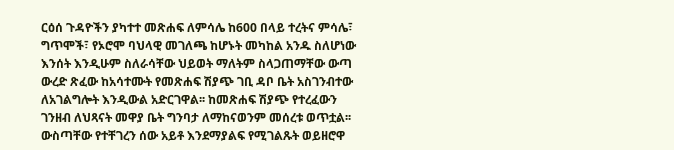ርዕሰ ጉዳዮችን ያካተተ መጽሐፍ ለምሳሌ ከ600 በላይ ተረትና ምሳሌ፣ ግጥሞች፣ የኦሮሞ ባህላዊ መገለጫ ከሆኑት መካከል አንዱ ስለሆነው እንሰት እንዲሁም ስለራሳቸው ህይወት ማለትም ስላጋጠማቸው ውጣ ውረድ ጽፈው ከአሳተሙት የመጽሐፍ ሽያጭ ገቢ ዳቦ ቤት አስገንብተው ለአገልግሎት እንዲውል አድርገዋል፡፡ ከመጽሐፍ ሽያጭ የተረፈውን ገንዘብ ለህጻናት መዋያ ቤት ግንባታ ለማከናወንም መሰረቱ ወጥቷል፡፡ ውስጣቸው የተቸገረን ሰው አይቶ እንደማያልፍ የሚገልጹት ወይዘሮዋ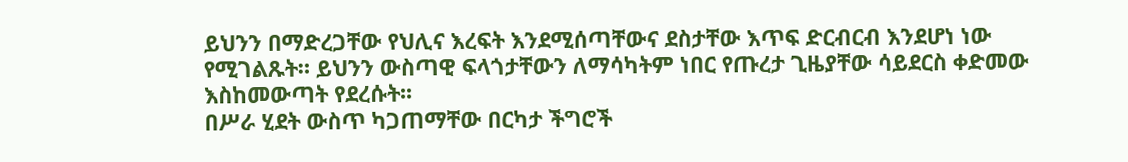ይህንን በማድረጋቸው የህሊና እረፍት እንደሚሰጣቸውና ደስታቸው እጥፍ ድርብርብ እንደሆነ ነው የሚገልጹት። ይህንን ውስጣዊ ፍላጎታቸውን ለማሳካትም ነበር የጡረታ ጊዜያቸው ሳይደርስ ቀድመው እስከመውጣት የደረሱት፡፡
በሥራ ሂደት ውስጥ ካጋጠማቸው በርካታ ችግሮች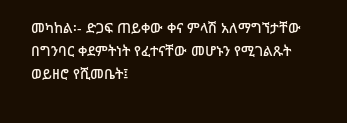መካከል፡- ድጋፍ ጠይቀው ቀና ምላሽ አለማግኘታቸው በግንባር ቀደምትነት የፈተናቸው መሆኑን የሚገልጹት ወይዘሮ የሺመቤት፤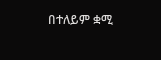በተለይም ቋሚ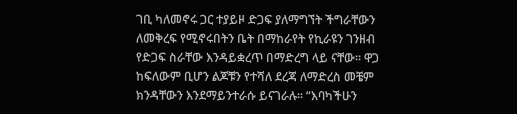ገቢ ካለመኖሩ ጋር ተያይዞ ድጋፍ ያለማግኘት ችግራቸውን ለመቅረፍ የሚኖሩበትን ቤት በማከራየት የኪራዩን ገንዘብ የድጋፍ ስራቸው እንዳይቋረጥ በማድረግ ላይ ናቸው፡፡ ዋጋ ከፍለውም ቢሆን ልጆቹን የተሻለ ደረጃ ለማድረስ መቼም ክንዳቸውን እንደማይንተራሱ ይናገራሉ፡፡ “እባካችሁን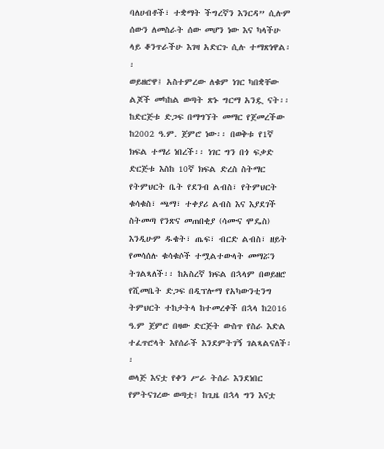ባለሀብቶች፣ ተቋማት ችግረኛን እንርዳ” ሲሉም ሰውን ለመስራት ሰው መሆን ነው እና ካላችሁ ላይ ቆንጥራችሁ እገዛ አድርጉ ሲሉ ተማጽነዋል፡፡
ወይዘሮዋ፤ አስተምረው ለቁም ነገር ካበቋቸው ልጆች መካከል ወጣት ጽኑ ግርማ አንዷ ናት፡፡ ከድርጅቱ ድጋፍ በማግኘት መማር የጀመረችው ከ2002 ዓ.ም. ጀምሮ ነው፡፡ በወቅቱ የ1ኛ ክፍል ተማሪ ነበረች፡፡ ነገር ግን በጎ ፍቃድ ድርጅቱ እስከ 10ኛ ክፍል ድረስ ስትማር የትምህርት ቤት የደንብ ልብስ፣ የትምህርት ቁሳቁስ፣ ጫማ፣ ተቀያሪ ልብስ እና እያደገች ስትመጣ የንጽና መጠበቂያ (ሳሙና ሞዴስ) እንዲሁም ዱቄት፣ ጤፍ፣ ብርድ ልብስ፣ ዘይት የመሳሰሉ ቁሳቁሶች ተሟልተውላት መማሯን ትገልጻለች፡፡ ከአስረኛ ክፍል በኋላም በወይዘሮ የሺመቤት ድጋፍ በዲፕሎማ የአካውንቲንግ ትምህርት ተከታትላ ከተመረቀች በኋላ ከ2016 ዓ.ም ጀምሮ በዛው ድርጅት ውስጥ የስራ እድል ተፈጥሮላት እየሰራች እንደምትገኝ ገልጻልናለች፡፡
ወላጅ እናቷ የቀን ሥራ ትሰራ እንደነበር የምትናገረው ወጣቷ፤ ከጊዜ በኋላ ግን እናቷ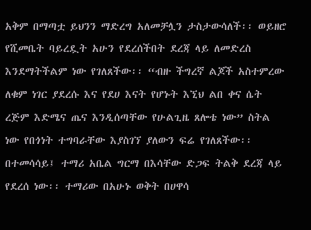አቅም በማጣቷ ይህንን ማድረግ አለመቻሏን ታስታውሳለች፡፡ ወይዘሮ የሺመቤት ባይረዷት አሁን የደረሰችበት ደረጃ ላይ ለመድረስ እንደማትችልም ነው የገለጸችው፡፡ “ብዙ ችግረኛ ልጆች አስተምረው ለቁም ነገር ያደረሱ እና የደሀ እናት የሆኑት እኚህ ልበ ቀና ሴት ረጅም እድሜና ጤና እንዲሰጣቸው የሁልጊዜ ጸሎቴ ነው” ስትል ነው የበጎነት ተግባራቸው እያስገኘ ያለውን ፍሬ የገለጸችው፡፡
በተመሳሳይ፤ ተማሪ አቤል ግርማ በእሳቸው ድጋፍ ትልቅ ደረጃ ላይ የደረሰ ነው፡፡ ተማሪው በአሁኑ ወቅት በሀዋሳ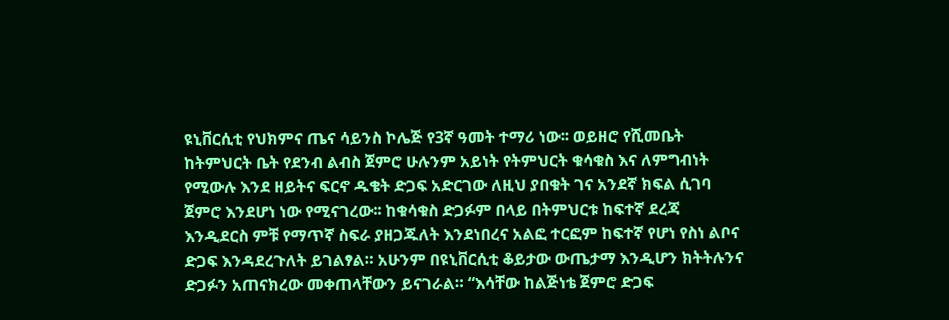ዩኒቨርሲቲ የህክምና ጤና ሳይንስ ኮሌጅ የ3ኛ ዓመት ተማሪ ነው፡፡ ወይዘሮ የሺመቤት ከትምህርት ቤት የደንብ ልብስ ጀምሮ ሁሉንም አይነት የትምህርት ቁሳቁስ እና ለምግብነት የሚውሉ እንደ ዘይትና ፍርኖ ዱቄት ድጋፍ አድርገው ለዚህ ያበቁት ገና አንደኛ ክፍል ሲገባ ጀምሮ እንደሆነ ነው የሚናገረው፡፡ ከቁሳቁስ ድጋፉም በላይ በትምህርቱ ከፍተኛ ደረጃ እንዲደርስ ምቹ የማጥኛ ስፍራ ያዘጋጁለት እንደነበረና አልፎ ተርፎም ከፍተኛ የሆነ የስነ ልቦና ድጋፍ እንዳደረጉለት ይገልፃል። አሁንም በዩኒቨርሲቲ ቆይታው ውጤታማ እንዲሆን ክትትሉንና ድጋፉን አጠናክረው መቀጠላቸውን ይናገራል። “እሳቸው ከልጅነቴ ጀምሮ ድጋፍ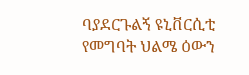ባያደርጉልኝ ዩኒቨርሲቲ የመግባት ህልሜ ዕውን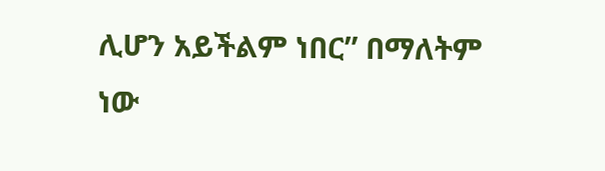ሊሆን አይችልም ነበር” በማለትም ነው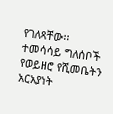የገለጻቸው፡፡ ተመሳሳይ ግለሰቦች የወይዘሮ የሺመቤትን አርአያነት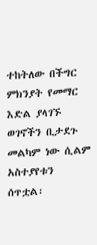ተከትለው በችግር ምክንያት የመማር እድል ያላገኙ ወገኖችን ቢታደጉ መልካም ነው ሲልም አስተያየቱን ሰጥቷል፡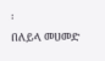፡
በለይላ መሀመድ